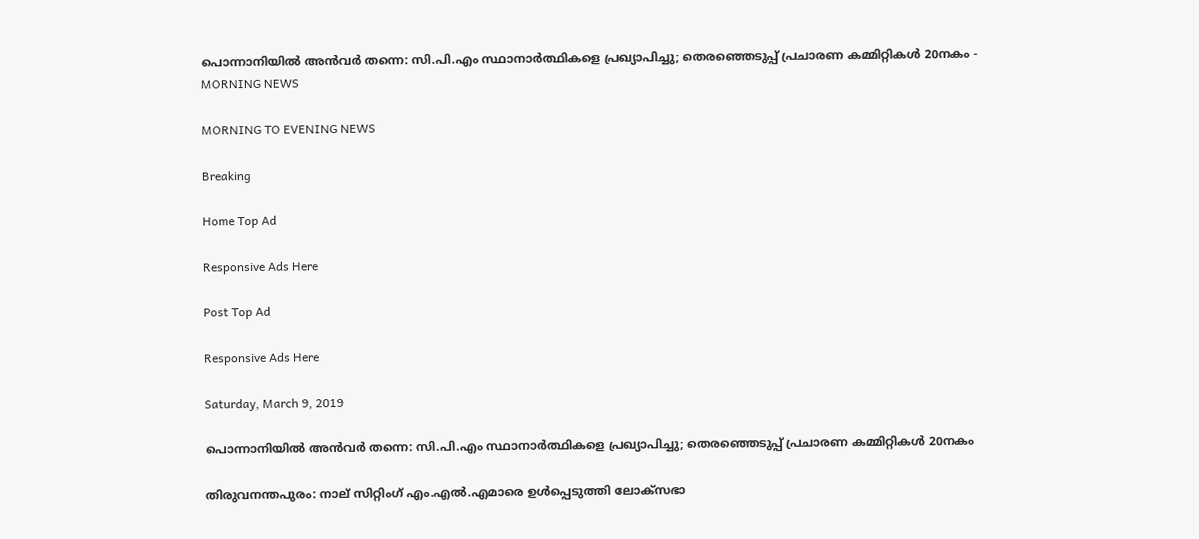പൊന്നാനിയില്‍ അന്‍വര്‍ തന്നെ: സി.പി.എം സ്ഥാനാര്‍ത്ഥികളെ പ്രഖ്യാപിച്ചു; തെരഞ്ഞെടുപ്പ് പ്രചാരണ കമ്മിറ്റികള്‍ 20നകം - MORNING NEWS

MORNING TO EVENING NEWS

Breaking

Home Top Ad

Responsive Ads Here

Post Top Ad

Responsive Ads Here

Saturday, March 9, 2019

പൊന്നാനിയില്‍ അന്‍വര്‍ തന്നെ: സി.പി.എം സ്ഥാനാര്‍ത്ഥികളെ പ്രഖ്യാപിച്ചു; തെരഞ്ഞെടുപ്പ് പ്രചാരണ കമ്മിറ്റികള്‍ 20നകം

തിരുവനന്തപുരം: നാല് സിറ്റിംഗ് എം.എല്‍.എമാരെ ഉള്‍പ്പെടുത്തി ലോക്‌സഭാ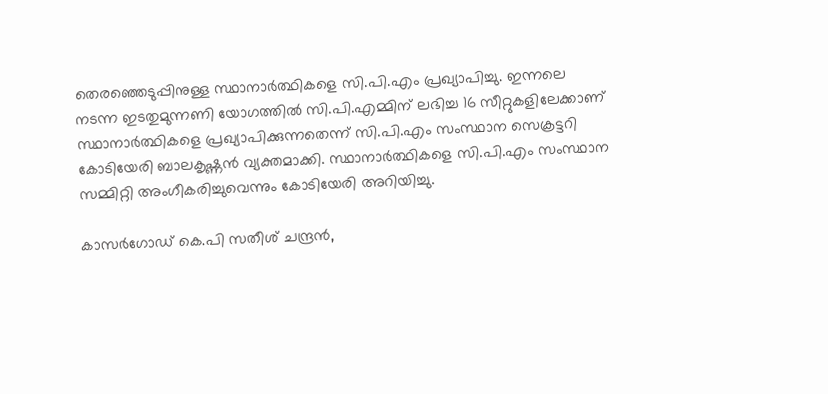തെരഞ്ഞെടുപ്പിനുള്ള സ്ഥാനാര്‍ത്ഥികളെ സി.പി.എം പ്രഖ്യാപിച്ചു. ഇന്നലെ നടന്ന ഇടതുമുന്നണി യോഗത്തില്‍ സി.പി.എമ്മിന് ലഭിച്ച 16 സീറ്റുകളിലേക്കാണ് സ്ഥാനാര്‍ത്ഥികളെ പ്രഖ്യാപിക്കുന്നതെന്ന് സി.പി.എം സംസ്ഥാന സെക്രട്ടറി കോടിയേരി ബാലകൃഷ്ണന്‍ വ്യക്തമാക്കി. സ്ഥാനാര്‍ത്ഥികളെ സി.പി.എം സംസ്ഥാന സമ്മിറ്റി അംഗീകരിച്ചുവെന്നും കോടിയേരി അറിയിച്ചു.

കാസര്‍ഗോഡ് കെ.പി സതീശ് ചന്ദ്രന്‍,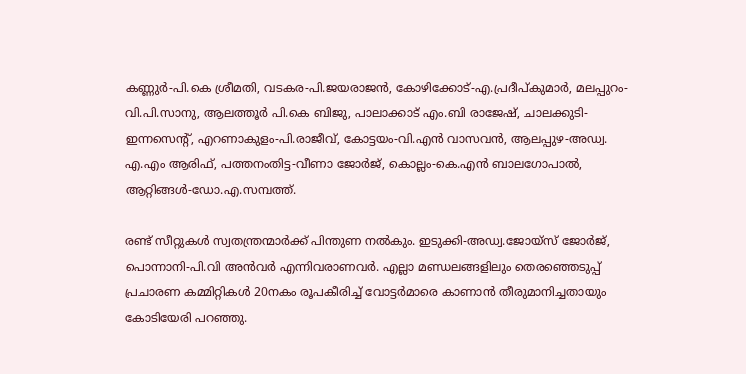കണ്ണുര്‍-പി.കെ ശ്രീമതി, വടകര-പി.ജയരാജന്‍, കോഴിക്കോട്-എ.പ്രദീപ്കുമാര്‍, മലപ്പുറം-വി.പി.സാനു, ആലത്തൂര്‍ പി.കെ ബിജു, പാലാക്കാട് എം.ബി രാജേഷ്, ചാലക്കുടി-ഇന്നസെന്റ്, എറണാകുളം-പി.രാജീവ്, കോട്ടയം-വി.എന്‍ വാസവന്‍, ആലപ്പുഴ-അഡ്വ. എ.എം ആരിഫ്, പത്തനംതിട്ട-വീണാ ജോര്‍ജ്, കൊല്ലം-കെ.എന്‍ ബാലഗോപാല്‍, ആറ്റിങ്ങള്‍-ഡോ.എ.സമ്പത്ത്.

രണ്ട് സീറ്റുകള്‍ സ്വതന്ത്രന്മാര്‍ക്ക് പിന്തുണ നല്‍കും. ഇടുക്കി-അഡ്വ.ജോയ്‌സ് ജോര്‍ജ്, പൊന്നാനി-പി.വി അന്‍വര്‍ എന്നിവരാണവര്‍. എല്ലാ മണ്ഡലങ്ങളിലും തെരഞ്ഞെടുപ്പ് പ്രചാരണ കമ്മിറ്റികള്‍ 20നകം രൂപകീരിച്ച് വോട്ടര്‍മാരെ കാണാന്‍ തീരുമാനിച്ചതായും കോടിയേരി പറഞ്ഞു.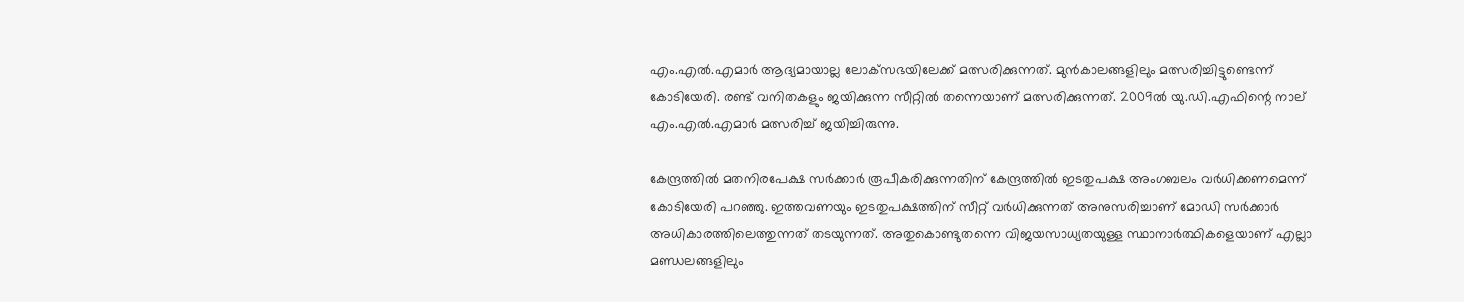എം.എല്‍.എമാര്‍ ആദ്യമായാല്ല ലോക്‌സഭയിലേക്ക് മത്സരിക്കുന്നത്. മുന്‍കാലങ്ങളിലും മത്സരിച്ചിട്ടുണ്ടെന്ന് കോടിയേരി. രണ്ട് വനിതകളും ജയിക്കുന്ന സീറ്റില്‍ തന്നെയാണ് മത്സരിക്കുന്നത്. 2009ല്‍ യു.ഡി.എഫിന്റെ നാല് എം.എല്‍.എമാര്‍ മത്സരിച്ച് ജയിച്ചിരുന്നു.

കേന്ദ്രത്തില്‍ മതനിരപേക്ഷ സര്‍ക്കാര്‍ രൂപീകരിക്കുന്നതിന് കേന്ദ്രത്തില്‍ ഇടതുപക്ഷ അംഗബലം വര്‍ധിക്കണമെന്ന് കോടിയേരി പറഞ്ഞു. ഇത്തവണയും ഇടതുപക്ഷത്തിന് സീറ്റ് വര്‍ധിക്കുന്നത് അനുസരിച്ചാണ് മോഡി സര്‍ക്കാര്‍ അധികാരത്തിലെത്തുന്നത് തടയുന്നത്. അതുകൊണ്ടുതന്നെ വിജയസാധ്യതയുള്ള സ്ഥാനാര്‍ത്ഥികളെയാണ് എല്ലാ മണ്ഡലങ്ങളിലും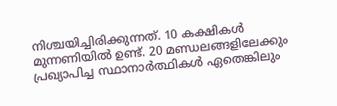നിശ്ചയിച്ചിരിക്കുന്നത്. 10 കക്ഷികള്‍ മുന്നണിയില്‍ ഉണ്ട്. 20 മണ്ഡലങ്ങളിലേക്കും പ്രഖ്യാപിച്ച സ്ഥാനാര്‍ത്ഥികള്‍ ഏതെങ്കിലും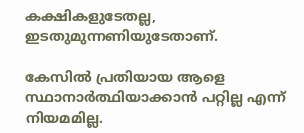കക്ഷികളുടേതല്ല, ഇടതുമുന്നണിയുടേതാണ്.

കേസില്‍ പ്രതിയായ ആളെ സ്ഥാനാര്‍ത്ഥിയാക്കാന്‍ പറ്റില്ല എന്ന് നിയമമില്ല.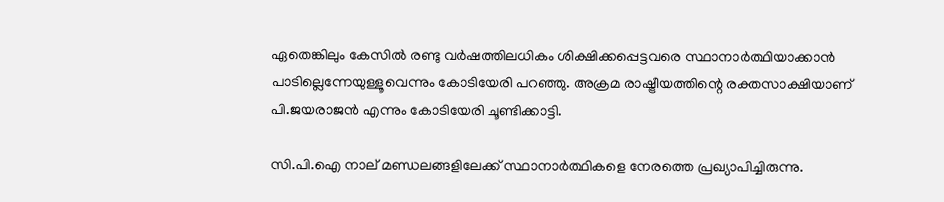ഏതെങ്കിലും കേസില്‍ രണ്ടു വര്‍ഷത്തിലധികം ശിക്ഷിക്കപ്പെട്ടവരെ സ്ഥാനാര്‍ത്ഥിയാക്കാന്‍ പാടില്ലെന്നേയുള്ളൂവെന്നും കോടിയേരി പറഞ്ഞു. അക്രമ രാഷ്ട്രീയത്തിന്റെ രക്തസാക്ഷിയാണ് പി.ജയരാജന്‍ എന്നും കോടിയേരി ചൂണ്ടിക്കാട്ടി.

സി.പി.ഐ നാല് മണ്ഡലങ്ങളിലേക്ക് സ്ഥാനാര്‍ത്ഥികളെ നേരത്തെ പ്രഖ്യാപിച്ചിരുന്നു.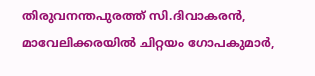തിരുവനന്തപുരത്ത് സി.ദിവാകരന്‍, മാവേലിക്കരയില്‍ ചിറ്റയം ഗോപകുമാര്‍,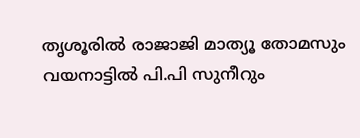തൃശൂരില്‍ രാജാജി മാത്യൂ തോമസും വയനാട്ടില്‍ പി.പി സുനീറും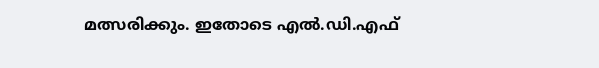മത്സരിക്കും. ഇതോടെ എല്‍.ഡി.എഫ്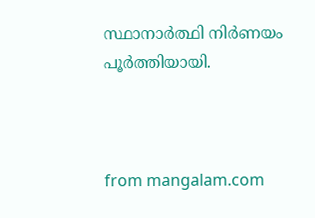സ്ഥാനാര്‍ത്ഥി നിര്‍ണയം പൂര്‍ത്തിയായി.



from mangalam.com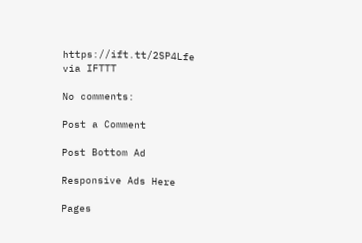https://ift.tt/2SP4Lfe
via IFTTT

No comments:

Post a Comment

Post Bottom Ad

Responsive Ads Here

Pages